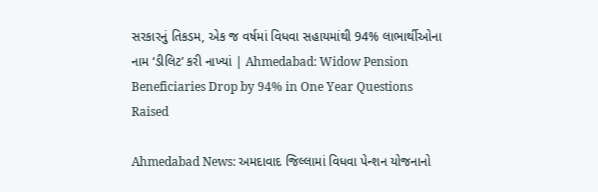સરકારનું તિકડમ, એક જ વર્ષમાં વિધવા સહાયમાંથી 94% લાભાર્થીઓના નામ ‘ડીલિટ’ કરી નાખ્યાં | Ahmedabad: Widow Pension Beneficiaries Drop by 94% in One Year Questions Raised

Ahmedabad News: અમદાવાદ જિલ્લામાં વિધવા પેન્શન યોજનાનો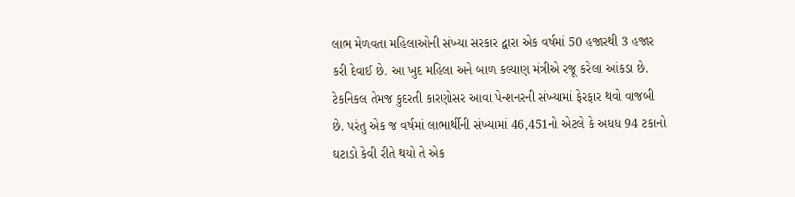લાભ મેળવતા મહિલાઓની સંખ્યા સરકાર દ્વારા એક વર્ષમાં 50 હજારથી 3 હજાર કરી દેવાઈ છે. આ ખુદ મહિલા અને બાળ કલ્યાણ મંત્રીએ રજૂ કરેલા આંકડા છે. ટેકનિકલ તેમજ કુદરતી કારણોસર આવા પેન્શનરની સંખ્યામાં ફેરફાર થવો વાજબી છે. પરંતુ એક જ વર્ષમાં લાભાર્થીની સંખ્યામાં 46,451નો એટલે કે અધધ 94 ટકાનો ઘટાડો કેવી રીતે થયો તે એક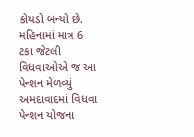કોયડો બન્યો છે.
મહિનામાં માત્ર 6 ટકા જેટલી વિધવાઓએ જ આ પેન્શન મેળવ્યું
અમદાવાદમાં વિધવા પેન્શન યોજના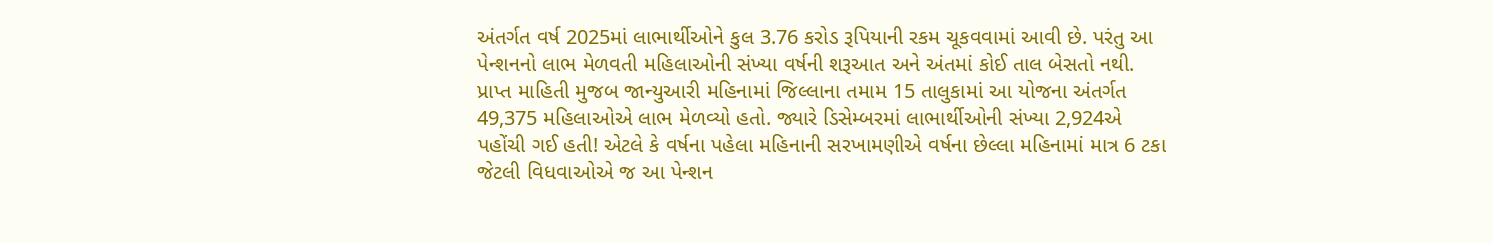અંતર્ગત વર્ષ 2025માં લાભાર્થીઓને કુલ 3.76 કરોડ રૂપિયાની રકમ ચૂકવવામાં આવી છે. પરંતુ આ પેન્શનનો લાભ મેળવતી મહિલાઓની સંખ્યા વર્ષની શરૂઆત અને અંતમાં કોઈ તાલ બેસતો નથી. પ્રાપ્ત માહિતી મુજબ જાન્યુઆરી મહિનામાં જિલ્લાના તમામ 15 તાલુકામાં આ યોજના અંતર્ગત 49,375 મહિલાઓએ લાભ મેળવ્યો હતો. જ્યારે ડિસેમ્બરમાં લાભાર્થીઓની સંખ્યા 2,924એ પહોંચી ગઈ હતી! એટલે કે વર્ષના પહેલા મહિનાની સરખામણીએ વર્ષના છેલ્લા મહિનામાં માત્ર 6 ટકા જેટલી વિધવાઓએ જ આ પેન્શન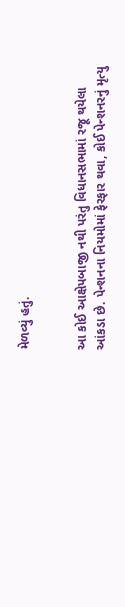મેળવ્યું હતું.


આ કોઈ આક્ષેપબાજી નથી પરંતુ વિધાનસભામાં રજૂ થયેલા આંકડા છે. પેન્શનના નિયમોમાં ફેરફાર થવા, કોઈ પેન્શનરનું મૃત્યુ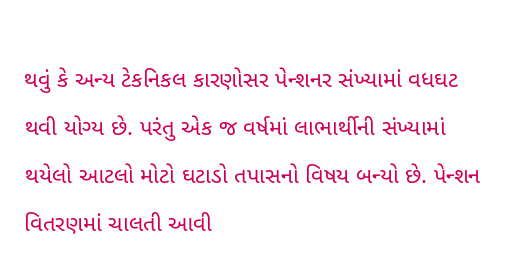થવું કે અન્ય ટેકનિકલ કારણોસર પેન્શનર સંખ્યામાં વધઘટ થવી યોગ્ય છે. પરંતુ એક જ વર્ષમાં લાભાર્થીની સંખ્યામાં થયેલો આટલો મોટો ઘટાડો તપાસનો વિષય બન્યો છે. પેન્શન વિતરણમાં ચાલતી આવી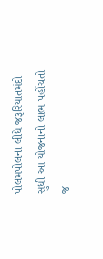પોલમપોલના લીધે જરૂરિયાતમંદો સુધી આ યોજનાનો લાભ પહોંચતો જ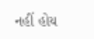નહીં હોય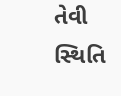તેવી સ્થિતિ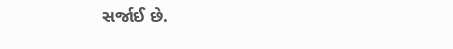સર્જાઈ છે.